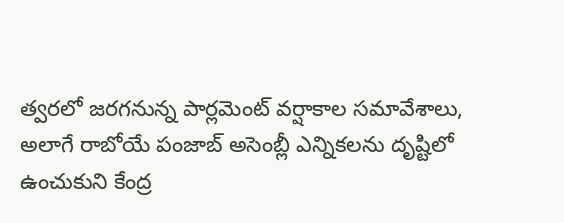త్వరలో జరగనున్న పార్లమెంట్ వర్షాకాల సమావేశాలు, అలాగే రాబోయే పంజాబ్ అసెంబ్లీ ఎన్నికలను దృష్టిలో ఉంచుకుని కేంద్ర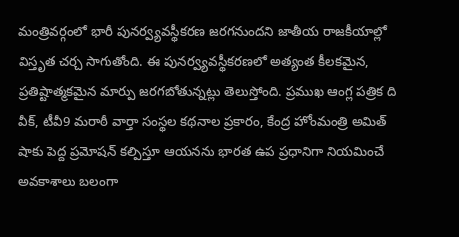మంత్రివర్గంలో భారీ పునర్వ్యవస్థీకరణ జరగనుందని జాతీయ రాజకీయాల్లో విస్తృత చర్చ సాగుతోంది. ఈ పునర్వ్యవస్థీకరణలో అత్యంత కీలకమైన, ప్రతిష్టాత్మకమైన మార్పు జరగబోతున్నట్లు తెలుస్తోంది. ప్రముఖ ఆంగ్ల పత్రిక ది వీక్, టీవీ9 మరాఠీ వార్తా సంస్థల కథనాల ప్రకారం, కేంద్ర హోంమంత్రి అమిత్ షాకు పెద్ద ప్రమోషన్ కల్పిస్తూ ఆయనను భారత ఉప ప్రధానిగా నియమించే అవకాశాలు బలంగా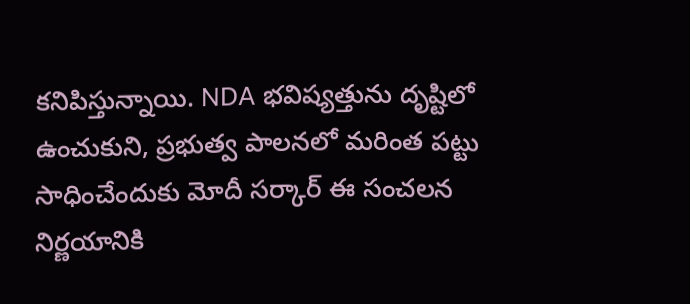కనిపిస్తున్నాయి. NDA భవిష్యత్తును దృష్టిలో ఉంచుకుని, ప్రభుత్వ పాలనలో మరింత పట్టు సాధించేందుకు మోదీ సర్కార్ ఈ సంచలన నిర్ణయానికి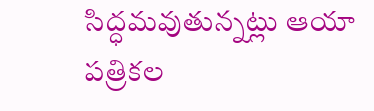సిద్ధమవుతున్నట్లు ఆయా పత్రికల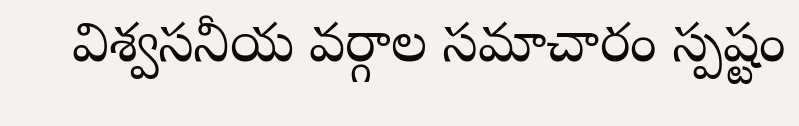విశ్వసనీయ వర్గాల సమాచారం స్పష్టం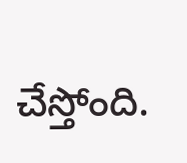చేస్తోంది.